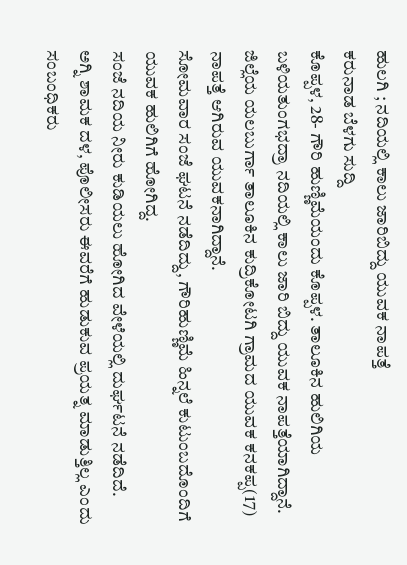ಹುಲಗಿ ; ನದಿಯಲ್ಲಿ ಕಾಲು ಜಾರಿಬಿದ್ದು ಯುವಕ ನಾಪತ್ತೆ
ಕರುನಾಡ ಬೆಳಗು ಸುದ್ದಿ
ಕೊಪ್ಪಳ, 28- ಗೌರಿ ಹುಣ್ಣಿಮೆಯಂದು ಕೊಪ್ಪಳ. ತಾಲೂಕಿನ ಹುಲಿಗಿಯ ಬಳಿಯತುಂಗಭದ್ರಾ ನದಿಯಲ್ಲಿ ಕಾಲು ಜಾರಿ ಬಿದ್ದು ಯುವಕ ನಾಪತ್ತೆಯಾಗಿದ್ದಾನೆ.
ಜಿಲ್ಲೆಯ ಯಲಬುರ್ಗಾ ತಾಲೂಕಿನ ಕುದ್ರಿಕೋಟಗಿ ಗ್ರಾಮದ ಯುವಕ ಕನಕಪ್ಪ(17) ನಾಪತ್ತೆ ಆಗಿರುವ ಯುವಕನಾಗಿದ್ದಾನೆ.
ಸೋಮವಾರ ಸಂಜೆ ಘಟನೆ ನಡೆದಿದ್ದು, ಗೌರಿಹುಣ್ಣಿಮೆ ಹಿನ್ನಲೆ ಕುಟುಂಬದೊಂದಿಗೆ ಯುವಕ ಹುಲಿಗಿಗೆ ಹೋಗಿದ್ದ.
ಸಂಜೆ ನದಿಯ ನೀರು ಕುಡಿಯಲು ಹೋಗಿದ ವೇಳೆಯಲ್ಲಿ ದುರ್ಘಟನೆ ನಡೆದಿದೆ.
ಅಗ್ನಿ ಶಾಮಕ ದಳ, ಪೊಲೀಸರು ಈವರೆಗೆ ಹುಡುಕುವ ಪ್ರಯತ್ನ ಮಾಡುತ್ತಿಲ್ಲ ಎಂದು ಸಂಬಂಧಿಕರು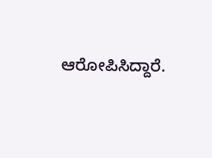ಆರೋಪಿಸಿದ್ದಾರೆ.